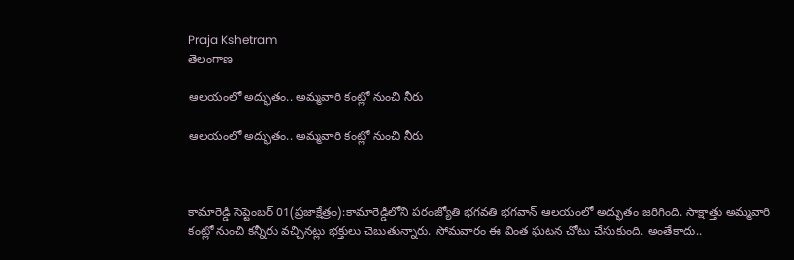Praja Kshetram
తెలంగాణ

ఆలయంలో అద్భుతం.. అమ్మవారి కంట్లో నుంచి నీరు

ఆలయంలో అద్భుతం.. అమ్మవారి కంట్లో నుంచి నీరు



కామారెడ్డి సెప్టెంబర్ 01(ప్రజాక్షేత్రం):కామారెడ్డిలోని పరంజ్యోతి భగవతి భగవాన్ ఆలయంలో అద్భుతం జరిగింది. సాక్షాత్తు అమ్మవారి కంట్లో నుంచి కన్నీరు వచ్చినట్లు భక్తులు చెబుతున్నారు. సోమవారం ఈ వింత ఘటన చోటు చేసుకుంది. అంతేకాదు..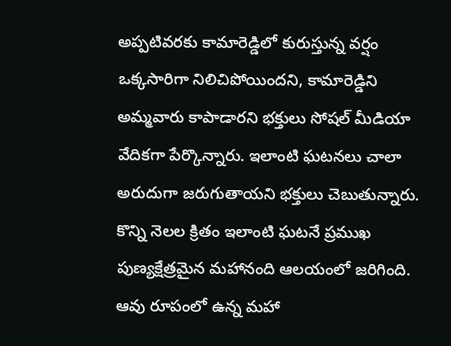అప్పటివరకు కామారెడ్డిలో కురుస్తున్న వర్షం ఒక్కసారిగా నిలిచిపోయిందని, కామారెడ్డిని అమ్మవారు కాపాడారని భక్తులు సోషల్ మీడియా వేదికగా పేర్కొన్నారు. ఇలాంటి ఘటనలు చాలా అరుదుగా జరుగుతాయని భక్తులు చెబుతున్నారు. కొన్ని నెలల క్రితం ఇలాంటి ఘటనే ప్రముఖ పుణ్యక్షేత్రమైన మహానంది ఆలయంలో జరిగింది. ఆవు రూపంలో ఉన్న మహా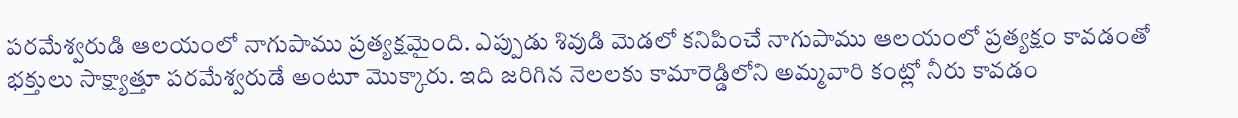పరమేశ్వరుడి ఆలయంలో నాగుపాము ప్రత్యక్షమైంది. ఎప్పుడు శివుడి మెడలో కనిపించే నాగుపాము ఆలయంలో ప్రత్యక్షం కావడంతో భక్తులు సాక్ష్యాత్తూ పరమేశ్వరుడే అంటూ మొక్కారు. ఇది జరిగిన నెలలకు కామారెడ్డిలోని అమ్మవారి కంట్లో నీరు కావడం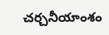చర్చనీయాంశం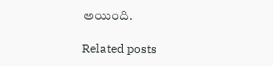అయింది.

Related posts